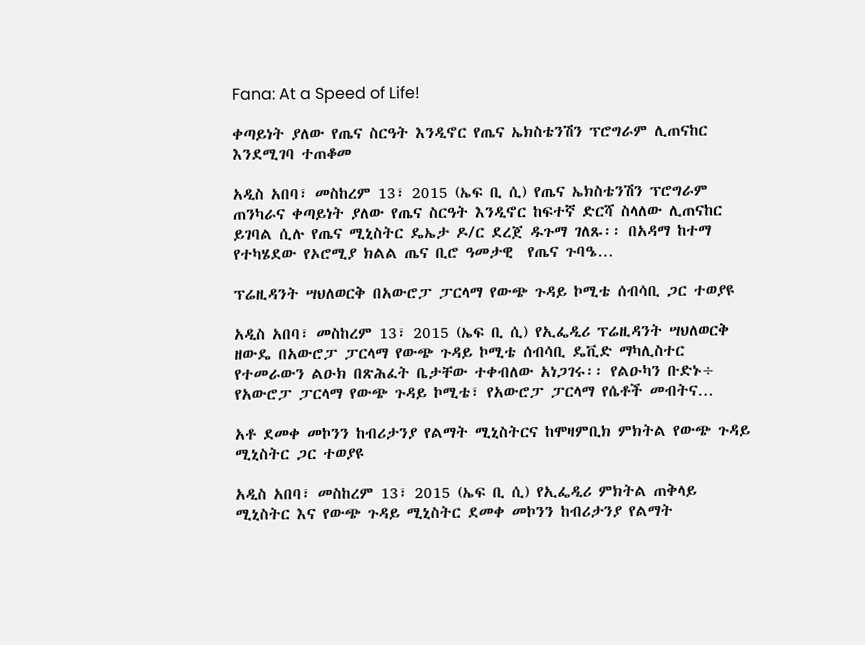Fana: At a Speed of Life!

ቀጣይነት ያለው የጤና ስርዓት እንዲኖር የጤና ኤክስቴንሽን ፕሮግራም ሊጠናከር እንደሚገባ ተጠቆመ

አዲስ አበባ፣ መስከረም 13፣ 2015 (ኤፍ ቢ ሲ) የጤና ኤክስቴንሽን ፕሮግራም ጠንካራና ቀጣይነት ያለው የጤና ስርዓት እንዲኖር ከፍተኛ ድርሻ ስላለው ሊጠናከር ይገባል ሲሉ የጤና ሚኒስትር ዴኤታ ዶ/ር ደረጀ ዱጉማ ገለጹ፡፡ በአዳማ ከተማ የተካሄደው የኦሮሚያ ክልል ጤና ቢሮ ዓመታዊ  የጤና ጉባዔ…

ፕሬዚዳንት ሣህለወርቅ በአውሮፓ ፓርላማ የውጭ ጉዳይ ኮሚቴ ሰብሳቢ ጋር ተወያዩ

አዲስ አበባ፣ መስከረም 13፣ 2015 (ኤፍ ቢ ሲ) የኢፌዲሪ ፕሬዚዳንት ሣህለወርቅ ዘውዴ በአውሮፓ ፓርላማ የውጭ ጉዳይ ኮሚቴ ሰብሳቢ ዴቪድ ማካሊስተር የተመራውን ልዑክ በጽሕፈት ቤታቸው ተቀብለው አነጋገሩ፡፡ የልዑካን ቡድኑ÷ የአውሮፓ ፓርላማ የውጭ ጉዳይ ኮሚቴ፣ የአውሮፓ ፓርላማ የሴቶች መብትና…

አቶ ደመቀ መኮንን ከብሪታንያ የልማት ሚኒስትርና ከሞዛምቢክ ምክትል የውጭ ጉዳይ ሚኒስትር ጋር ተወያዩ

አዲስ አበባ፣ መስከረም 13፣ 2015 (ኤፍ ቢ ሲ) የኢፌዲሪ ምክትል ጠቅላይ ሚኒስትር እና የውጭ ጉዳይ ሚኒስትር ደመቀ መኮንን ከብሪታንያ የልማት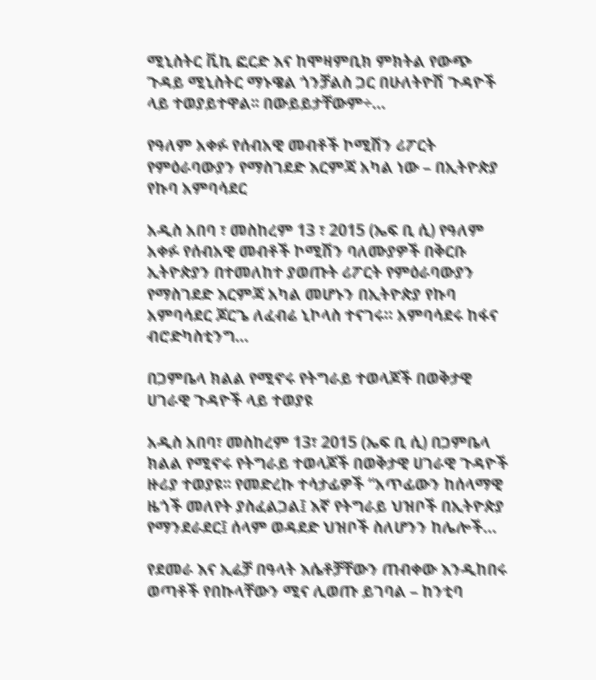ሚኒስትር ቪኪ ፎርድ እና ከሞዛምቢክ ምክትል የውጭ ጉዳይ ሚኒስትር ማኑዌል ጎንቻልስ ጋር በሁለትዮሽ ጉዳዮች ላይ ተወያይተዋል፡፡ በውይይታቸውም÷…

የዓለም አቀፉ የሰብአዊ መብቶች ኮሚሽን ሪፖርት የምዕራባውያን የማስገደድ እርምጃ አካል ነው – በኢትዮጵያ የኩባ አምባሳደር

አዲስ አበባ ፣ መስከረም 13 ፣ 2015 (ኤፍ ቢ ሲ) የዓለም አቀፉ የሰብአዊ መብቶች ኮሚሽን ባለሙያዎች በቅርቡ ኢትዮጵያን በተመለከተ ያወጡት ሪፖርት የምዕራባውያን የማስገደድ እርምጃ አካል መሆኑን በኢትዮጵያ የኩባ አምባሳደር ጆርጌ ለፈብሬ ኒኮላስ ተናገሩ። አምባሳደሩ ከፋና ብሮድካስቲንግ…

በጋምቤላ ክልል የሚኖሩ የትግራይ ተወላጆች በወቅታዊ ሀገራዊ ጉዳዮች ላይ ተወያዩ

አዲስ አበባ፣ መስከረም 13፣ 2015 (ኤፍ ቢ ሲ) በጋምቤላ ክልል የሚኖሩ የትግራይ ተወላጆች በወቅታዊ ሀገራዊ ጉዳዮች ዙሪያ ተወያዩ፡፡ የመድረኩ ተሳታፊዎች “አጥፊውን ከሰላማዊ ዜጎች መለየት ያስፈልጋል፤ እኛ የትግራይ ህዝቦች በኢትዮጵያ የማንደራደር፤ ሰላም ወዳደድ ህዝቦች ስለሆንን ከሌሎች…

የደመራ እና ኢሬቻ በዓላት እሴቶቻቸውን ጠብቀው እንዲከበሩ ወጣቶች የበኩላቸውን ሚና ሊወጡ ይገባል – ከንቲባ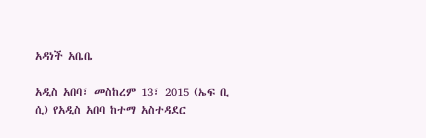አዳነች አቤቤ

አዲስ አበባ፣ መስከረም 13፣ 2015 (ኤፍ ቢ ሲ) የአዲስ አበባ ከተማ አስተዳደር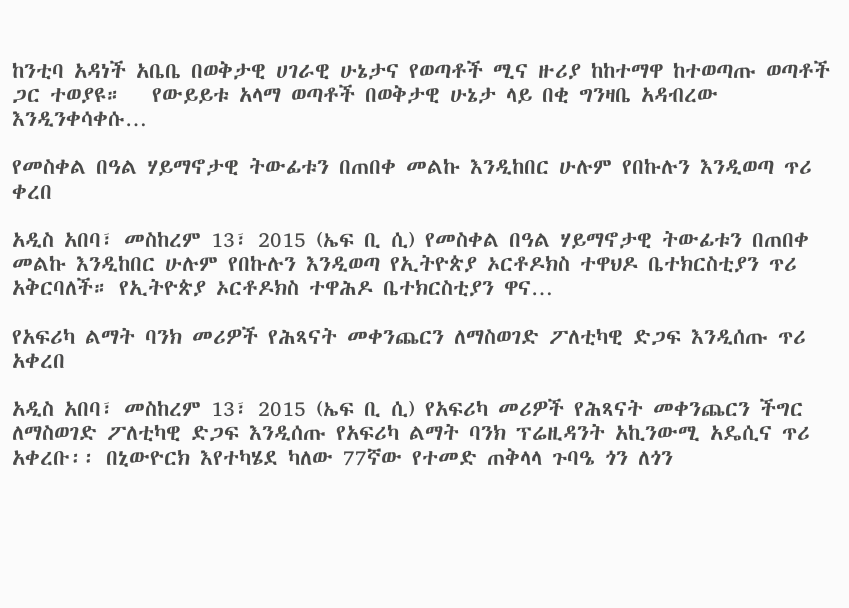ከንቲባ አዳነች አቤቤ በወቅታዊ ሀገራዊ ሁኔታና የወጣቶች ሚና ዙሪያ ከከተማዋ ከተወጣጡ ወጣቶች ጋር ተወያዩ።   የውይይቱ አላማ ወጣቶች በወቅታዊ ሁኔታ ላይ በቂ ግንዛቤ አዳብረው እንዲንቀሳቀሱ…

የመስቀል በዓል ሃይማኖታዊ ትውፊቱን በጠበቀ መልኩ እንዲከበር ሁሉም የበኩሉን እንዲወጣ ጥሪ ቀረበ

አዲስ አበባ፣ መስከረም 13፣ 2015 (ኤፍ ቢ ሲ) የመስቀል በዓል ሃይማኖታዊ ትውፊቱን በጠበቀ መልኩ እንዲከበር ሁሉም የበኩሉን እንዲወጣ የኢትዮጵያ ኦርቶዶክስ ተዋህዶ ቤተክርስቲያን ጥሪ አቅርባለች። የኢትዮጵያ ኦርቶዶክስ ተዋሕዶ ቤተክርስቲያን ዋና…

የአፍሪካ ልማት ባንክ መሪዎች የሕጻናት መቀንጨርን ለማስወገድ ፖለቲካዊ ድጋፍ እንዲሰጡ ጥሪ አቀረበ

አዲስ አበባ፣ መስከረም 13፣ 2015 (ኤፍ ቢ ሲ) የአፍሪካ መሪዎች የሕጻናት መቀንጨርን ችግር ለማስወገድ ፖለቲካዊ ድጋፍ እንዲሰጡ የአፍሪካ ልማት ባንክ ፕሬዚዳንት አኪንውሚ አዴሲና ጥሪ አቀረቡ፡፡ በኒውዮርክ እየተካሄደ ካለው 77ኛው የተመድ ጠቅላላ ጉባዔ ጎን ለጎን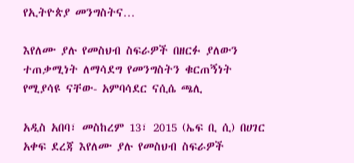የኢትዮጵያ መንግስትና…

እየለሙ ያሉ የመስህብ ስፍራዎች በዘርፉ ያለውን ተጠቃሚነት ለማሳደግ የመንግስትን ቁርጠኝነት የሚያሳዩ ናቸው- አምባሳደር ናሲሴ ጫሊ

አዲስ አበባ፣ መስከረም 13፣ 2015 (ኤፍ ቢ ሲ) በሀገር አቀፍ ደረጃ እየለሙ ያሉ የመስህብ ስፍራዎች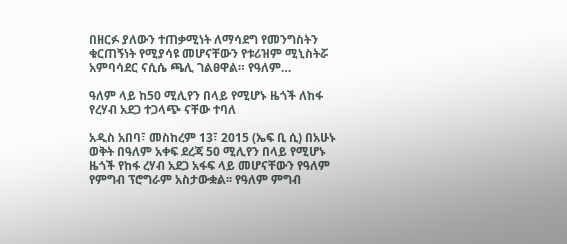በዘርፉ ያለውን ተጠቃሚነት ለማሳደግ የመንግስትን ቁርጠኝነት የሚያሳዩ መሆናቸውን የቱሪዝም ሚኒስትሯ አምባሳደር ናሲሴ ጫሊ ገልፀዋል። የዓለም…

ዓለም ላይ ከ50 ሚሊየን በላይ የሚሆኑ ዜጎች ለከፋ የረሃብ አደጋ ተጋላጭ ናቸው ተባለ

አዲስ አበባ፣ መስከረም 13፣ 2015 (ኤፍ ቢ ሲ) በአሁኑ ወቅት በዓለም አቀፍ ደረጃ 50 ሚሊየን በላይ የሚሆኑ ዜጎች የከፋ ረሃብ አደጋ አፋፍ ላይ መሆናቸውን የዓለም የምግብ ፕሮግራም አስታውቋል፡፡ የዓለም ምግብ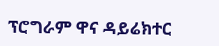ፕሮግራም ዋና ዳይሬክተር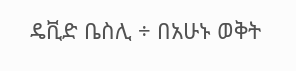ዴቪድ ቤስሊ ÷ በአሁኑ ወቅት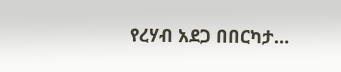የረሃብ አደጋ በበርካታ…